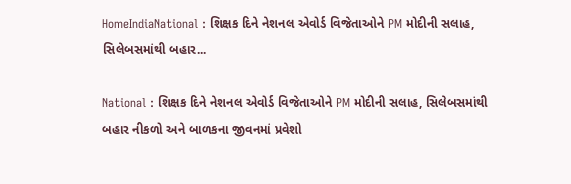HomeIndiaNational : શિક્ષક દિને નેશનલ એવોર્ડ વિજેતાઓને PM મોદીની સલાહ, સિલેબસમાંથી બહાર...

National : શિક્ષક દિને નેશનલ એવોર્ડ વિજેતાઓને PM મોદીની સલાહ, સિલેબસમાંથી બહાર નીકળો અને બાળકના જીવનમાં પ્રવેશો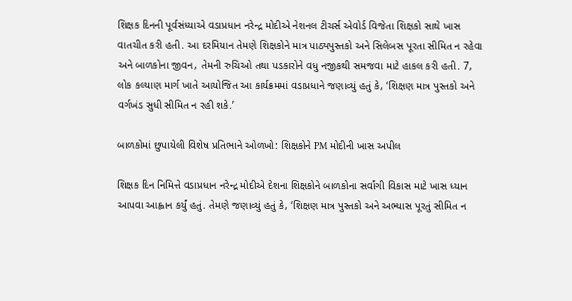શિક્ષક દિનની પૂર્વસંધ્યાએ વડાપ્રધાન નરેન્દ્ર મોદીએ નેશનલ ટીચર્સ એવોર્ડ વિજેતા શિક્ષકો સાથે ખાસ વાતચીત કરી હતી. આ દરમિયાન તેમણે શિક્ષકોને માત્ર પાઠ્યપુસ્તકો અને સિલેબસ પૂરતા સીમિત ન રહેવા અને બાળકોના જીવન, તેમની રુચિઓ તથા પડકારોને વધુ નજીકથી સમજવા માટે હાકલ કરી હતી. 7, લોક કલ્યાણ માર્ગ ખાતે આયોજિત આ કાર્યક્રમમાં વડાપ્રધાને જણાવ્યું હતું કે, ‘શિક્ષણ માત્ર પુસ્તકો અને વર્ગખંડ સુધી સીમિત ન રહી શકે.’

બાળકોમાં છુપાયેલી વિશેષ પ્રતિભાને ઓળખો: શિક્ષકોને PM મોદીની ખાસ અપીલ

શિક્ષક દિન નિમિત્તે વડાપ્રધાન નરેન્દ્ર મોદીએ દેશના શિક્ષકોને બાળકોના સર્વાંગી વિકાસ માટે ખાસ ધ્યાન આપવા આહ્વાન કર્યું હતું. તેમણે જણાવ્યું હતું કે, ‘શિક્ષણ માત્ર પુસ્તકો અને અભ્યાસ પૂરતું સીમિત ન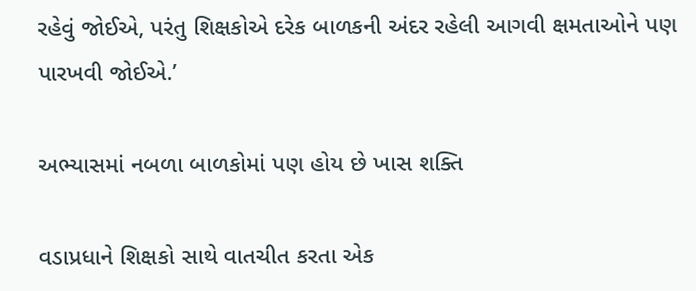રહેવું જોઈએ, પરંતુ શિક્ષકોએ દરેક બાળકની અંદર રહેલી આગવી ક્ષમતાઓને પણ પારખવી જોઈએ.’

અભ્યાસમાં નબળા બાળકોમાં પણ હોય છે ખાસ શક્તિ

વડાપ્રધાને શિક્ષકો સાથે વાતચીત કરતા એક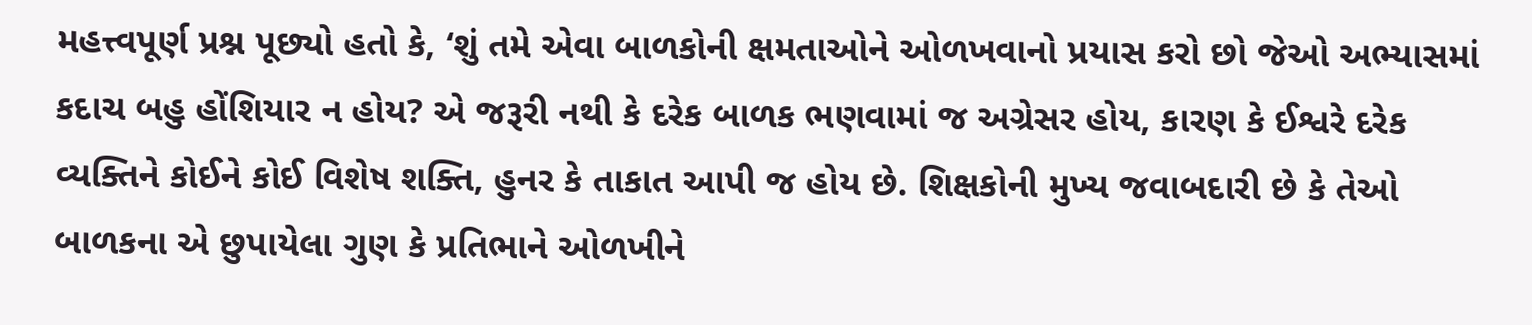મહત્ત્વપૂર્ણ પ્રશ્ન પૂછ્યો હતો કે, ‘શું તમે એવા બાળકોની ક્ષમતાઓને ઓળખવાનો પ્રયાસ કરો છો જેઓ અભ્યાસમાં કદાચ બહુ હોંશિયાર ન હોય? એ જરૂરી નથી કે દરેક બાળક ભણવામાં જ અગ્રેસર હોય, કારણ કે ઈશ્વરે દરેક વ્યક્તિને કોઈને કોઈ વિશેષ શક્તિ, હુનર કે તાકાત આપી જ હોય છે. શિક્ષકોની મુખ્ય જવાબદારી છે કે તેઓ બાળકના એ છુપાયેલા ગુણ કે પ્રતિભાને ઓળખીને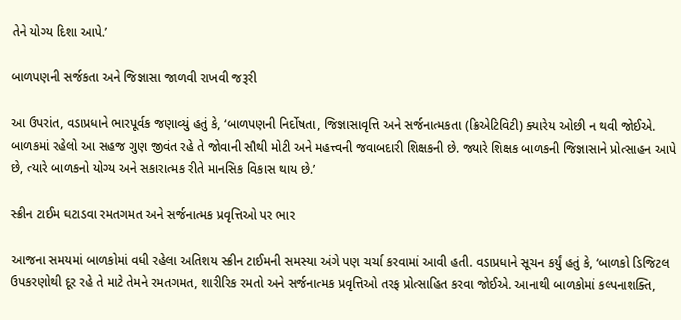તેને યોગ્ય દિશા આપે.’

બાળપણની સર્જકતા અને જિજ્ઞાસા જાળવી રાખવી જરૂરી

આ ઉપરાંત, વડાપ્રધાને ભારપૂર્વક જણાવ્યું હતું કે, ‘બાળપણની નિર્દોષતા, જિજ્ઞાસાવૃત્તિ અને સર્જનાત્મકતા (ક્રિએટિવિટી) ક્યારેય ઓછી ન થવી જોઈએ. બાળકમાં રહેલો આ સહજ ગુણ જીવંત રહે તે જોવાની સૌથી મોટી અને મહત્ત્વની જવાબદારી શિક્ષકની છે. જ્યારે શિક્ષક બાળકની જિજ્ઞાસાને પ્રોત્સાહન આપે છે, ત્યારે બાળકનો યોગ્ય અને સકારાત્મક રીતે માનસિક વિકાસ થાય છે.’

સ્ક્રીન ટાઈમ ઘટાડવા રમતગમત અને સર્જનાત્મક પ્રવૃત્તિઓ પર ભાર

આજના સમયમાં બાળકોમાં વધી રહેલા અતિશય સ્ક્રીન ટાઈમની સમસ્યા અંગે પણ ચર્ચા કરવામાં આવી હતી. વડાપ્રધાને સૂચન કર્યું હતું કે, ‘બાળકો ડિજિટલ ઉપકરણોથી દૂર રહે તે માટે તેમને રમતગમત, શારીરિક રમતો અને સર્જનાત્મક પ્રવૃત્તિઓ તરફ પ્રોત્સાહિત કરવા જોઈએ. આનાથી બાળકોમાં કલ્પનાશક્તિ,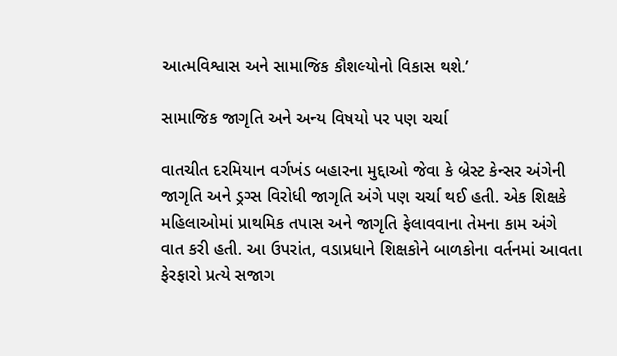આત્મવિશ્વાસ અને સામાજિક કૌશલ્યોનો વિકાસ થશે.’

સામાજિક જાગૃતિ અને અન્ય વિષયો પર પણ ચર્ચા

વાતચીત દરમિયાન વર્ગખંડ બહારના મુદ્દાઓ જેવા કે બ્રેસ્ટ કેન્સર અંગેની જાગૃતિ અને ડ્રગ્સ વિરોધી જાગૃતિ અંગે પણ ચર્ચા થઈ હતી. એક શિક્ષકે મહિલાઓમાં પ્રાથમિક તપાસ અને જાગૃતિ ફેલાવવાના તેમના કામ અંગે વાત કરી હતી. આ ઉપરાંત, વડાપ્રધાને શિક્ષકોને બાળકોના વર્તનમાં આવતા ફેરફારો પ્રત્યે સજાગ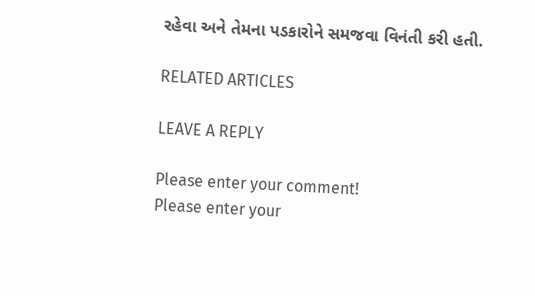રહેવા અને તેમના પડકારોને સમજવા વિનંતી કરી હતી.

RELATED ARTICLES

LEAVE A REPLY

Please enter your comment!
Please enter your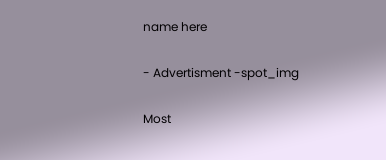name here

- Advertisment -spot_img

Most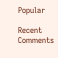Popular

Recent Comments